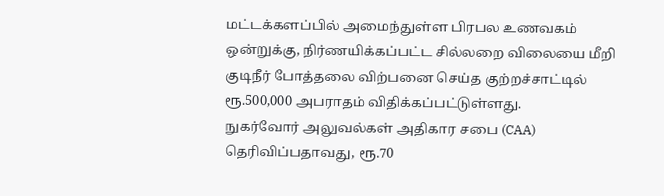மட்டக்களப்பில் அமைந்துள்ள பிரபல உணவகம் ஒன்றுக்கு, நிர்ணயிக்கப்பட்ட சில்லறை விலையை மீறி குடிநீர் போத்தலை விற்பனை செய்த குற்றச்சாட்டில் ரூ.500,000 அபராதம் விதிக்கப்பட்டுள்ளது.
நுகர்வோர் அலுவல்கள் அதிகார சபை (CAA) தெரிவிப்பதாவது, ரூ.70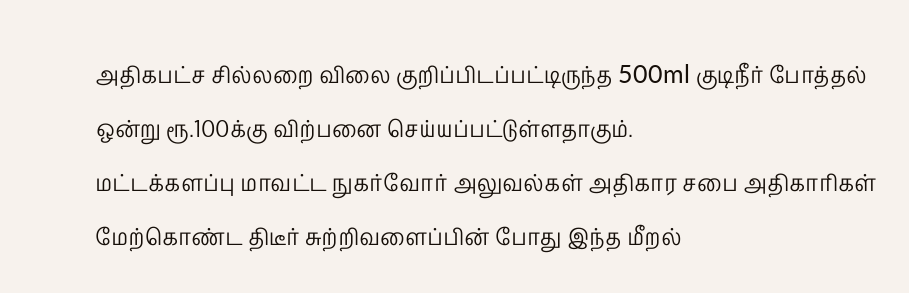அதிகபட்ச சில்லறை விலை குறிப்பிடப்பட்டிருந்த 500ml குடிநீர் போத்தல் ஒன்று ரூ.100க்கு விற்பனை செய்யப்பட்டுள்ளதாகும்.
மட்டக்களப்பு மாவட்ட நுகர்வோர் அலுவல்கள் அதிகார சபை அதிகாரிகள் மேற்கொண்ட திடீர் சுற்றிவளைப்பின் போது இந்த மீறல்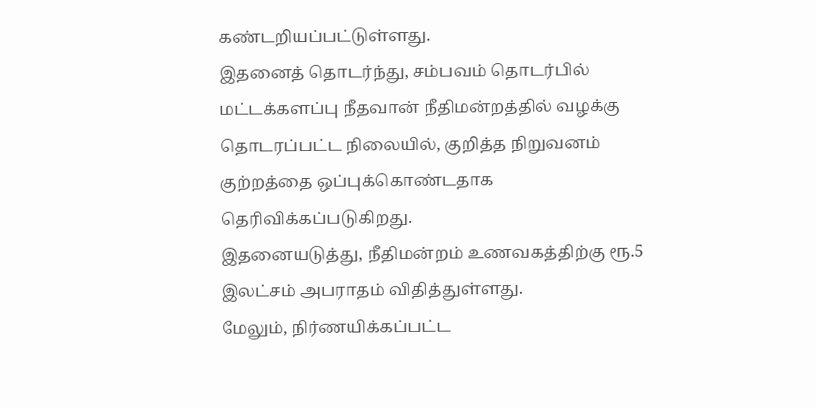கண்டறியப்பட்டுள்ளது.
இதனைத் தொடர்ந்து, சம்பவம் தொடர்பில் மட்டக்களப்பு நீதவான் நீதிமன்றத்தில் வழக்கு தொடரப்பட்ட நிலையில், குறித்த நிறுவனம் குற்றத்தை ஒப்புக்கொண்டதாக தெரிவிக்கப்படுகிறது.
இதனையடுத்து, நீதிமன்றம் உணவகத்திற்கு ரூ.5 இலட்சம் அபராதம் விதித்துள்ளது.
மேலும், நிர்ணயிக்கப்பட்ட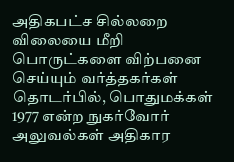அதிகபட்ச சில்லறை விலையை மீறி பொருட்களை விற்பனை செய்யும் வர்த்தகர்கள் தொடர்பில், பொதுமக்கள் 1977 என்ற நுகர்வோர் அலுவல்கள் அதிகார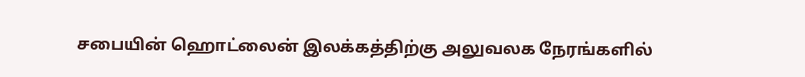சபையின் ஹொட்லைன் இலக்கத்திற்கு அலுவலக நேரங்களில்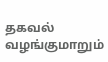தகவல் வழங்குமாறும்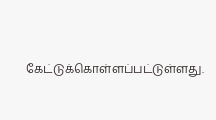கேட்டுக்கொள்ளப்பட்டுள்ளது.